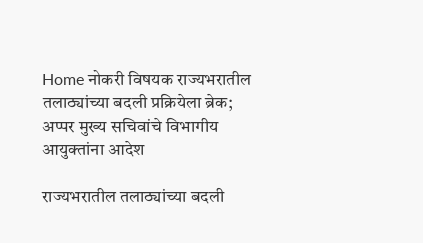Home नोकरी विषयक राज्यभरातील तलाठ्यांच्या बदली प्रक्रियेला ब्रेक; अप्पर मुख्य सचिवांचे विभागीय आयुक्तांना आदेश

राज्यभरातील तलाठ्यांच्या बदली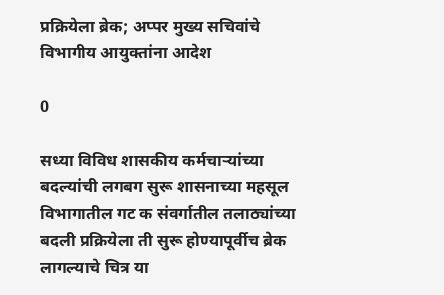प्रक्रियेला ब्रेक; अप्पर मुख्य सचिवांचे विभागीय आयुक्तांना आदेश

0

सध्या विविध शासकीय कर्मचाऱ्यांच्या बदल्यांची लगबग सुरू शासनाच्या महसूल विभागातील गट क संवर्गातील तलाठ्यांच्या बदली प्रक्रियेला ती सुरू होण्यापूर्वीच ब्रेक लागल्याचे चित्र या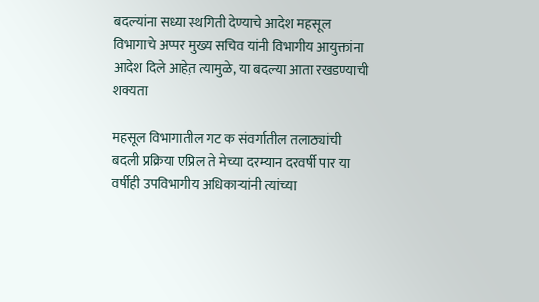बदल्यांना सध्या स्थगिती देण्याचे आदेश महसूल विभागाचे अप्पर मुख्य सचिव यांनी विभागीय आयुक्तांना आदेश दिले आहेत़ त्यामुळे, या बदल्या आता रखडण्याची शक्यता

महसूल विभागातील गट क संवर्गातील तलाठ्यांची बदली प्रक्रिया एप्रिल ते मेच्या दरम्यान दरवर्षी पार या वर्षीही उपविभागीय अधिकाऱ्यांनी त्यांच्या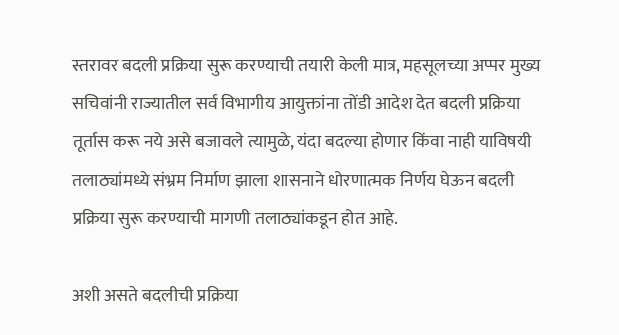स्तरावर बदली प्रक्रिया सुरू करण्याची तयारी केली मात्र, महसूलच्या अप्पर मुख्य सचिवांनी राज्यातील सर्व विभागीय आयुक्तांना तोंडी आदेश देत बदली प्रक्रिया तूर्तास करू नये असे बजावले त्यामुळे, यंदा बदल्या होणार किंवा नाही याविषयी तलाठ्यांमध्ये संभ्रम निर्माण झाला शासनाने धोरणात्मक निर्णय घेऊन बदली प्रक्रिया सुरू करण्याची मागणी तलाठ्यांकडून होत आहे.

अशी असते बदलीची प्रक्रिया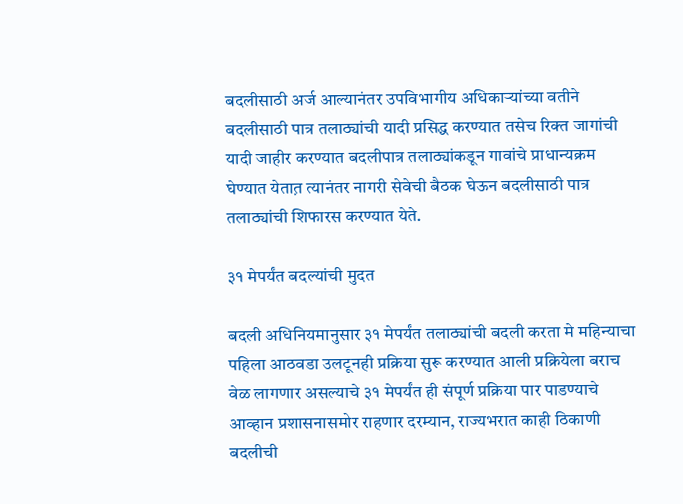बदलीसाठी अर्ज आल्यानंतर उपविभागीय अधिकाऱ्यांच्या वतीने बदलीसाठी पात्र तलाठ्यांची यादी प्रसिद्ध करण्यात तसेच रिक्त जागांची यादी जाहीर करण्यात बदलीपात्र तलाठ्यांकडून गावांचे प्राधान्यक्रम घेण्यात येतात़ त्यानंतर नागरी सेवेची बैठक घेऊन बदलीसाठी पात्र तलाठ्यांची शिफारस करण्यात येते.

३१ मेपर्यंत बदल्यांची मुदत

बदली अधिनियमानुसार ३१ मेपर्यंत तलाठ्यांची बदली करता मे महिन्याचा पहिला आठवडा उलटूनही प्रक्रिया सुरू करण्यात आली प्रक्रियेला बराच वेळ लागणार असल्याचे ३१ मेपर्यंत ही संपूर्ण प्रक्रिया पार पाडण्याचे आव्हान प्रशासनासमोर राहणार दरम्यान, राज्यभरात काही ठिकाणी बदलीची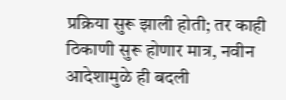प्रक्रिया सुरू झाली होती; तर काही ठिकाणी सुरू होणार मात्र, नवीन आदेशामुळे ही बदली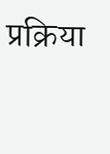प्रक्रिया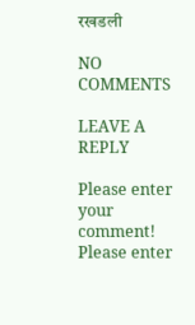रखडली

NO COMMENTS

LEAVE A REPLY

Please enter your comment!
Please enter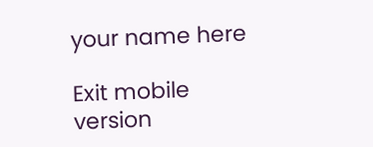your name here

Exit mobile version